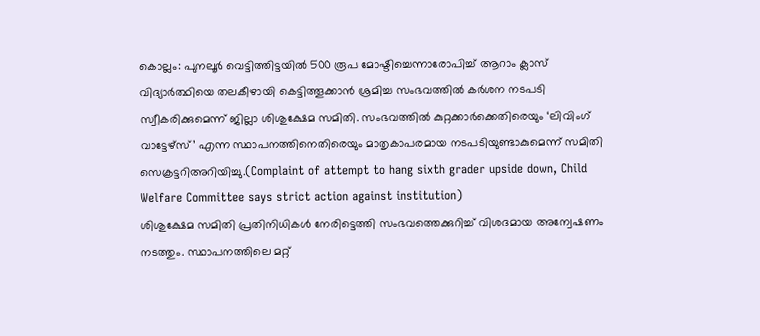കൊല്ലം: പുനലൂർ വെട്ടിത്തിട്ടയിൽ 500 രൂപ മോഷ്ടിച്ചെന്നാരോപിച്ച് ആറാം ക്ലാസ് വിദ്യാർത്ഥിയെ തലകീഴായി കെട്ടിത്തൂക്കാൻ ശ്രമിച്ച സംഭവത്തിൽ കർശന നടപടി സ്വീകരിക്കുമെന്ന് ജില്ലാ ശിശുക്ഷേമ സമിതി. സംഭവത്തിൽ കുറ്റക്കാർക്കെതിരെയും ‘ലിവിംഗ് വാട്ടേഴ്സ്’ എന്ന സ്ഥാപനത്തിനെതിരെയും മാതൃകാപരമായ നടപടിയുണ്ടാകുമെന്ന് സമിതി സെക്രട്ടറിഅറിയിച്ചു.(Complaint of attempt to hang sixth grader upside down, Child Welfare Committee says strict action against institution)
ശിശുക്ഷേമ സമിതി പ്രതിനിധികൾ നേരിട്ടെത്തി സംഭവത്തെക്കുറിച്ച് വിശദമായ അന്വേഷണം നടത്തും. സ്ഥാപനത്തിലെ മറ്റ്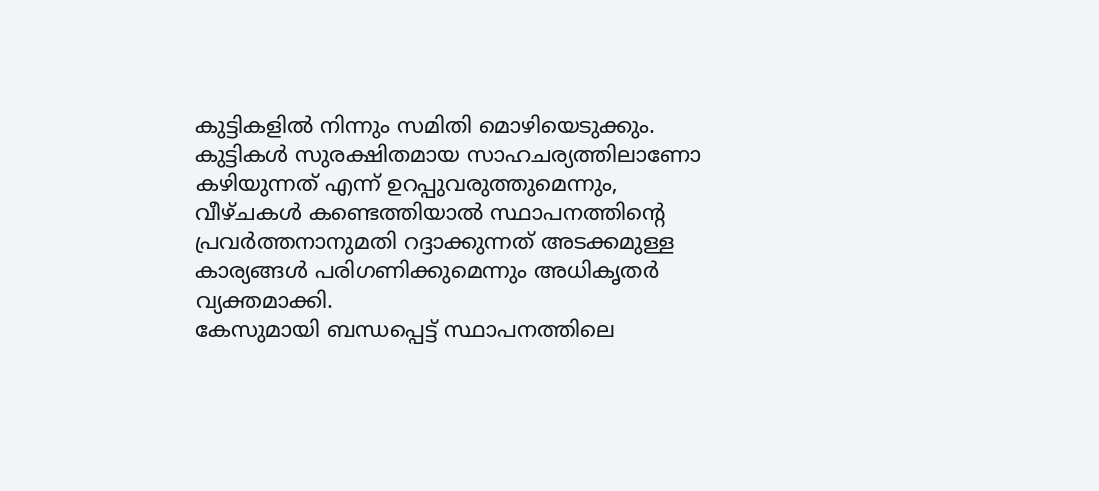കുട്ടികളിൽ നിന്നും സമിതി മൊഴിയെടുക്കും. കുട്ടികൾ സുരക്ഷിതമായ സാഹചര്യത്തിലാണോ കഴിയുന്നത് എന്ന് ഉറപ്പുവരുത്തുമെന്നും, വീഴ്ചകൾ കണ്ടെത്തിയാൽ സ്ഥാപനത്തിന്റെ പ്രവർത്തനാനുമതി റദ്ദാക്കുന്നത് അടക്കമുള്ള കാര്യങ്ങൾ പരിഗണിക്കുമെന്നും അധികൃതർ വ്യക്തമാക്കി.
കേസുമായി ബന്ധപ്പെട്ട് സ്ഥാപനത്തിലെ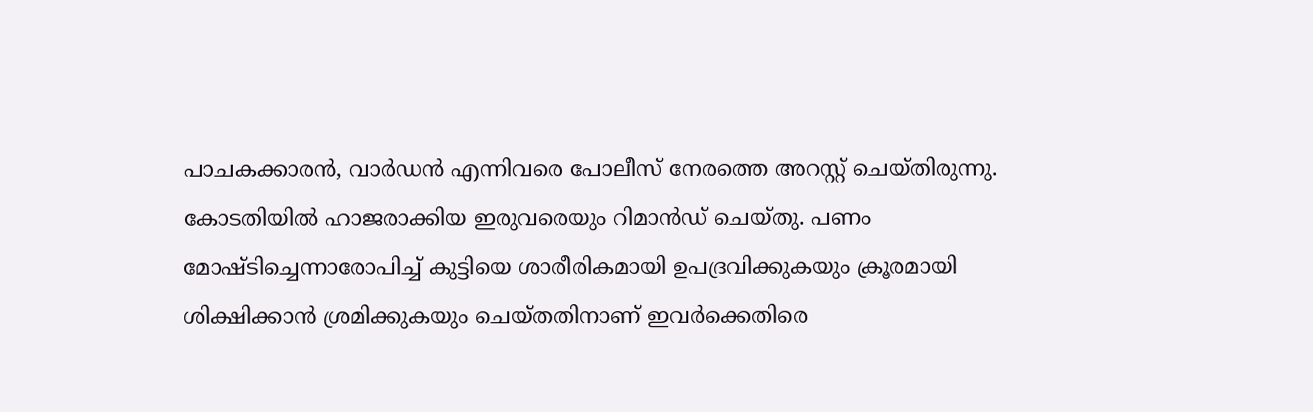പാചകക്കാരൻ, വാർഡൻ എന്നിവരെ പോലീസ് നേരത്തെ അറസ്റ്റ് ചെയ്തിരുന്നു. കോടതിയിൽ ഹാജരാക്കിയ ഇരുവരെയും റിമാൻഡ് ചെയ്തു. പണം മോഷ്ടിച്ചെന്നാരോപിച്ച് കുട്ടിയെ ശാരീരികമായി ഉപദ്രവിക്കുകയും ക്രൂരമായി ശിക്ഷിക്കാൻ ശ്രമിക്കുകയും ചെയ്തതിനാണ് ഇവർക്കെതിരെ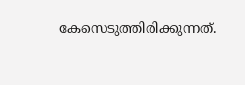കേസെടുത്തിരിക്കുന്നത്.